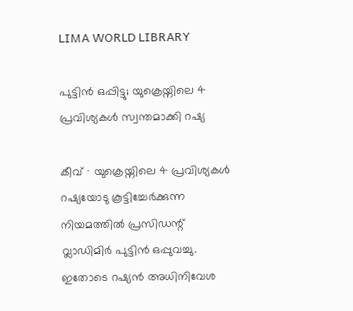LIMA WORLD LIBRARY

പുട്ടിൻ ഒപ്പിട്ടു; യുക്രെയ്നിലെ 4 പ്രവിശ്യകൾ സ്വന്തമാക്കി റഷ്യ

കീവ് ∙ യുക്രെയ്നിലെ 4 പ്രവിശ്യകൾ റഷ്യയോടു കൂട്ടിച്ചേർക്കുന്ന നിയമത്തിൽ പ്രസിഡന്റ് വ്ലാഡിമിർ പുട്ടിൻ ഒപ്പുവച്ചു. ഇതോടെ റഷ്യൻ അധിനിവേശ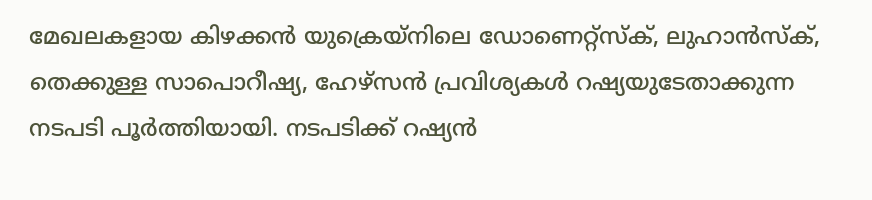മേഖലകളായ കിഴക്കൻ യുക്രെയ്നിലെ ഡോണെറ്റ്സ്ക്, ലുഹാൻസ്ക്, തെക്കുള്ള സാപൊറീഷ്യ, ഹേഴ്സൻ പ്രവിശ്യകൾ റഷ്യയുടേതാക്കുന്ന നടപടി പൂർത്തിയായി. നടപടിക്ക് റഷ്യൻ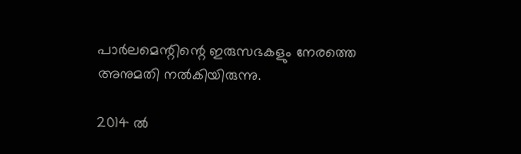പാർലമെന്റിന്റെ ഇരുസഭകളും നേരത്തെ അനുമതി നൽകിയിരുന്നു.

2014 ൽ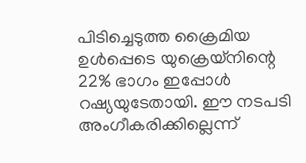പിടിച്ചെടുത്ത ക്രൈമിയ ഉൾപ്പെടെ യുക്രെയ്നിന്റെ 22% ഭാഗം ഇപ്പോൾ റഷ്യയുടേതായി. ഈ നടപടി അംഗീകരിക്കില്ലെന്ന്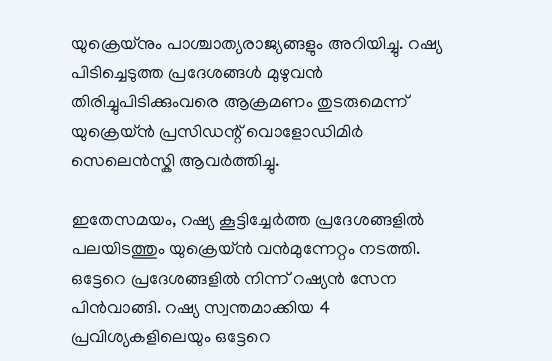യുക്രെയ്നും പാശ്ചാത്യരാജ്യങ്ങളും അറിയിച്ചു. റഷ്യ പിടിച്ചെടുത്ത പ്രദേശങ്ങൾ മുഴുവൻ തിരിച്ചുപിടിക്കുംവരെ ആക്രമണം തുടരുമെന്ന് യുക്രെയ്ൻ പ്രസിഡന്റ് വൊളോഡിമിർ സെലെൻസ്കി ആവർത്തിച്ചു.

ഇതേസമയം, റഷ്യ കൂട്ടിച്ചേർത്ത പ്രദേശങ്ങളിൽ പലയിടത്തും യുക്രെയ്ൻ വൻമുന്നേറ്റം നടത്തി. ഒട്ടേറെ പ്രദേശങ്ങളിൽ നിന്ന് റഷ്യൻ സേന പിൻവാങ്ങി. റഷ്യ സ്വന്തമാക്കിയ 4 പ്രവിശ്യകളിലെയും ഒട്ടേറെ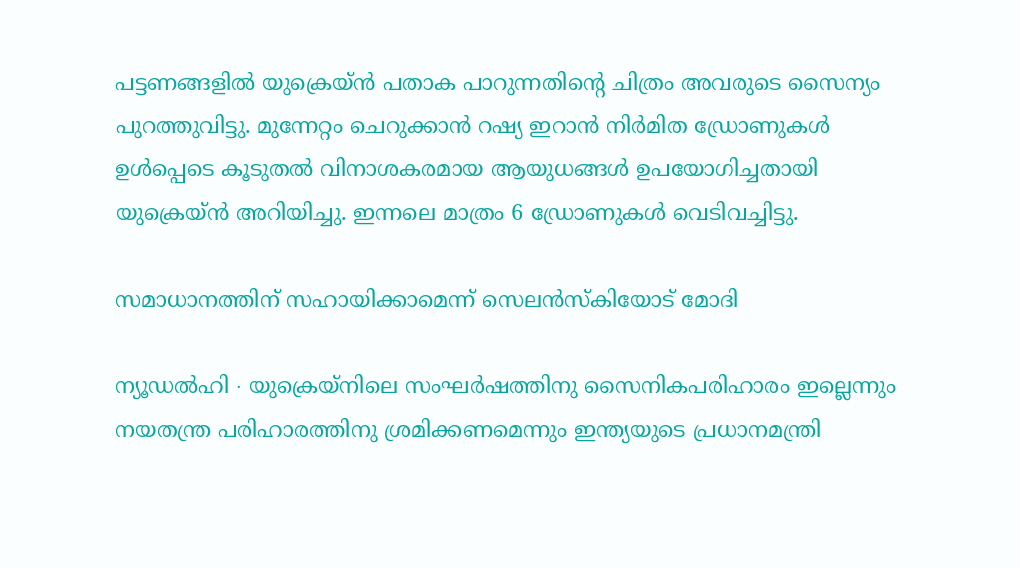പട്ടണങ്ങളിൽ യുക്രെയ്ൻ പതാക പാറുന്നതിന്റെ ചിത്രം അവരുടെ സൈന്യം പുറത്തുവിട്ടു. മുന്നേറ്റം ചെറുക്കാൻ റഷ്യ ഇറാൻ നിർമിത ഡ്രോണുകൾ ഉൾപ്പെടെ കൂടുതൽ വിനാശകരമായ ആയുധങ്ങൾ ഉപയോഗിച്ചതായി യുക്രെയ്ൻ അറിയിച്ചു. ഇന്നലെ മാത്രം 6 ഡ്രോണുകൾ വെടിവച്ചിട്ടു.

സമാധാനത്തിന് സഹായിക്കാമെന്ന് സെലൻസ്കിയോട് മോദി

ന്യൂഡൽഹി ∙ യുക്രെയ്നിലെ സംഘർഷത്തിനു സൈനികപരിഹാരം ഇല്ലെന്നും നയതന്ത്ര പരിഹാരത്തിനു ശ്രമിക്കണമെന്നും ഇന്ത്യയുടെ പ്രധാനമന്ത്രി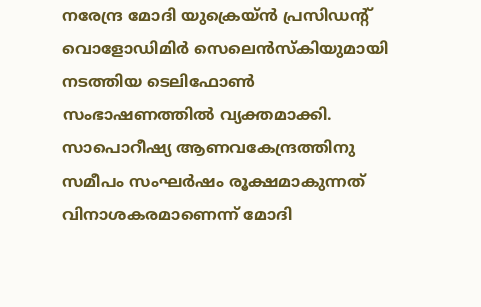നരേന്ദ്ര മോദി യുക്രെയ്ൻ പ്രസിഡന്റ് വൊളോഡിമിർ സെലെൻസ്കിയുമായി നടത്തിയ ടെലിഫോൺ സംഭാഷണത്തിൽ വ്യക്തമാക്കി. സാപൊറീഷ്യ ആണവകേന്ദ്രത്തിനു സമീപം സംഘർഷം രൂക്ഷമാകുന്നത് വിനാശകരമാണെന്ന് മോദി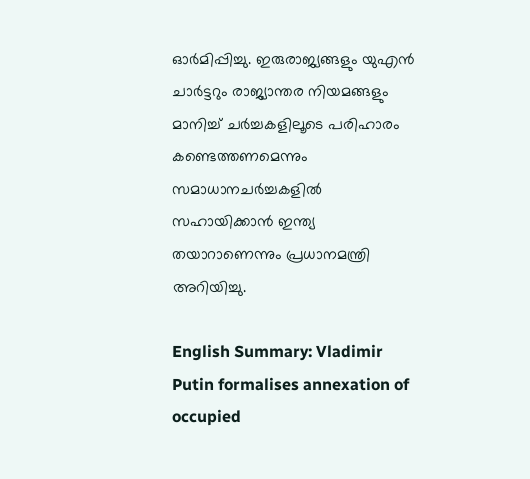ഓർമിപ്പിച്ചു. ഇരുരാജ്യങ്ങളും യുഎൻ ചാർട്ടറും രാജ്യാന്തര നിയമങ്ങളും മാനിച്ച് ചർച്ചകളിലൂടെ പരിഹാരം കണ്ടെത്തണമെന്നും സമാധാനചർച്ചകളിൽ സഹായിക്കാൻ ഇന്ത്യ തയാറാണെന്നും പ്രധാനമന്ത്രി അറിയിച്ചു.

English Summary: Vladimir Putin formalises annexation of occupied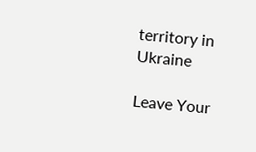territory in Ukraine

Leave Your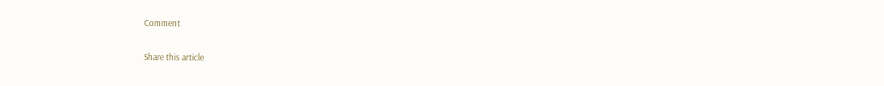Comment

Share this article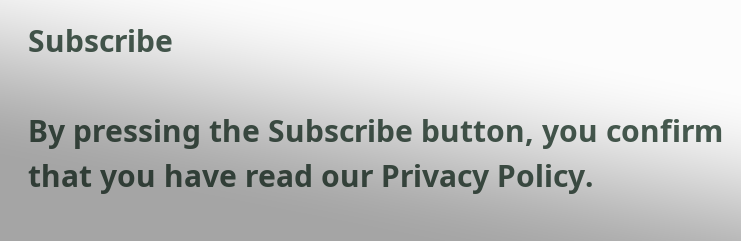Subscribe

By pressing the Subscribe button, you confirm that you have read our Privacy Policy.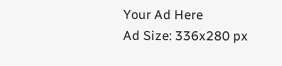Your Ad Here
Ad Size: 336x280 px